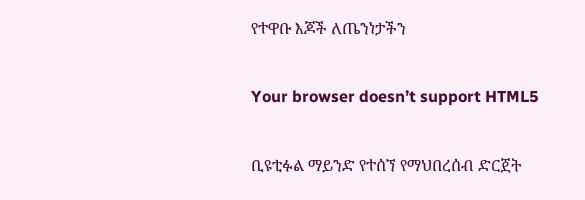የተዋቡ እጆች ለጤንነታችን

Your browser doesn’t support HTML5

ቢዩቲፉል ማይንድ የተሰኘ የማህበረሰብ ድርጀት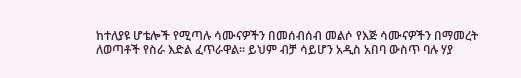ከተለያዩ ሆቴሎች የሚጣሉ ሳሙናዎችን በመሰብሰብ መልሶ የእጅ ሳሙናዎችን በማመረት ለወጣቶች የስራ እድል ፈጥራዋል፡፡ ይህም ብቻ ሳይሆን አዲስ አበባ ውስጥ ባሉ ሃያ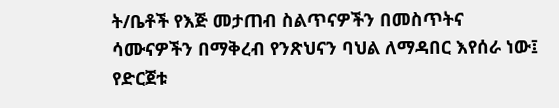ት/ቤቶች የእጅ መታጠብ ስልጥናዎችን በመስጥትና ሳሙናዎችን በማቅረብ የንጽህናን ባህል ለማዳበር እየሰራ ነው፤ የድርጀቱ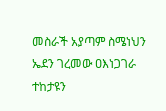መስራች አያጣም ስሜነህን ኤደን ገረመው ዐእነጋገራ ተከታዩን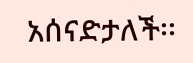አሰናድታለች፡፡